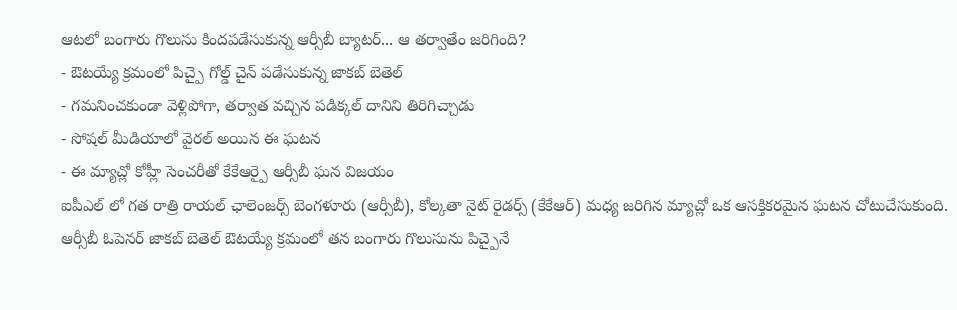ఆటలో బంగారు గొలుసు కిందపడేసుకున్న ఆర్సీబీ బ్యాటర్... ఆ తర్వాతేం జరిగింది?
- ఔటయ్యే క్రమంలో పిచ్పై గోల్డ్ చైన్ పడేసుకున్న జాకబ్ బెతెల్
- గమనించకుండా వెళ్లిపోగా, తర్వాత వచ్చిన పడిక్కల్ దానిని తిరిగిచ్చాడు
- సోషల్ మీడియాలో వైరల్ అయిన ఈ ఘటన
- ఈ మ్యాచ్లో కోహ్లీ సెంచరీతో కేకేఆర్పై ఆర్సీబీ ఘన విజయం
ఐపీఎల్ లో గత రాత్రి రాయల్ ఛాలెంజర్స్ బెంగళూరు (ఆర్సీబీ), కోల్కతా నైట్ రైడర్స్ (కేకేఆర్) మధ్య జరిగిన మ్యాచ్లో ఒక ఆసక్తికరమైన ఘటన చోటుచేసుకుంది. ఆర్సీబీ ఓపెనర్ జాకబ్ బెతెల్ ఔటయ్యే క్రమంలో తన బంగారు గొలుసును పిచ్పైనే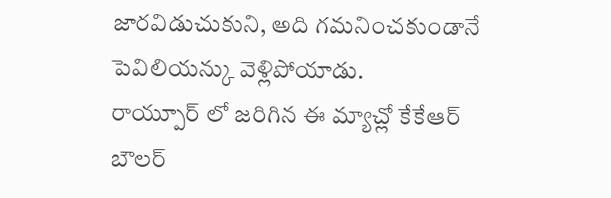జారవిడుచుకుని, అది గమనించకుండానే పెవిలియన్కు వెళ్లిపోయాడు.
రాయ్పూర్ లో జరిగిన ఈ మ్యాచ్లో కేకేఆర్ బౌలర్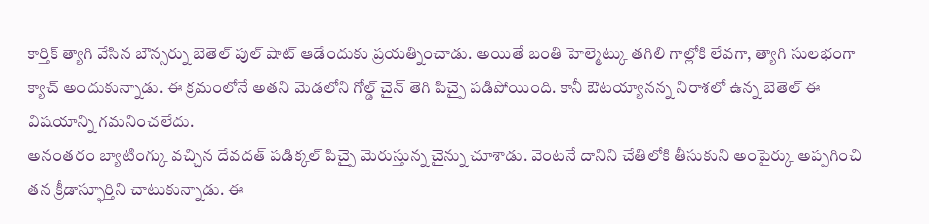కార్తిక్ త్యాగి వేసిన బౌన్సర్ను బెతెల్ పుల్ షాట్ ఆడేందుకు ప్రయత్నించాడు. అయితే బంతి హెల్మెట్కు తగిలి గాల్లోకి లేవగా, త్యాగి సులభంగా క్యాచ్ అందుకున్నాడు. ఈ క్రమంలోనే అతని మెడలోని గోల్డ్ చైన్ తెగి పిచ్పై పడిపోయింది. కానీ ఔటయ్యానన్న నిరాశలో ఉన్న బెతెల్ ఈ విషయాన్ని గమనించలేదు.
అనంతరం బ్యాటింగ్కు వచ్చిన దేవదత్ పడిక్కల్ పిచ్పై మెరుస్తున్న చైన్ను చూశాడు. వెంటనే దానిని చేతిలోకి తీసుకుని అంపైర్కు అప్పగించి తన క్రీడాస్ఫూర్తిని చాటుకున్నాడు. ఈ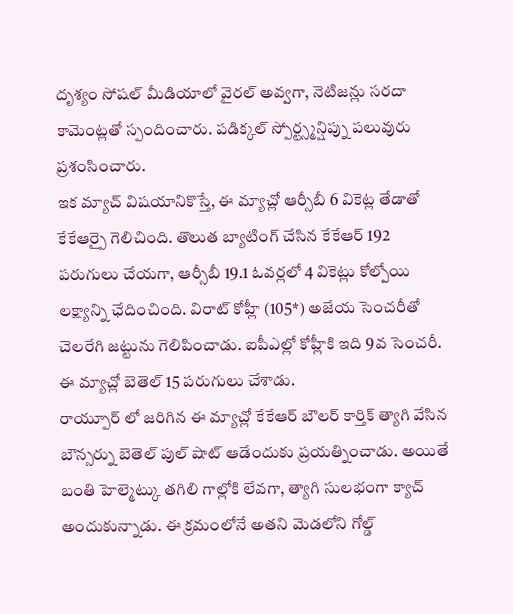దృశ్యం సోషల్ మీడియాలో వైరల్ అవ్వగా, నెటిజన్లు సరదా కామెంట్లతో స్పందించారు. పడిక్కల్ స్పోర్ట్స్మన్షిప్ను పలువురు ప్రశంసించారు.
ఇక మ్యాచ్ విషయానికొస్తే, ఈ మ్యాచ్లో ఆర్సీబీ 6 వికెట్ల తేడాతో కేకేఆర్పై గెలిచింది. తొలుత బ్యాటింగ్ చేసిన కేకేఆర్ 192 పరుగులు చేయగా, ఆర్సీబీ 19.1 ఓవర్లలో 4 వికెట్లు కోల్పోయి లక్ష్యాన్ని ఛేదించింది. విరాట్ కోహ్లీ (105*) అజేయ సెంచరీతో చెలరేగి జట్టును గెలిపించాడు. ఐపీఎల్లో కోహ్లీకి ఇది 9వ సెంచరీ. ఈ మ్యాచ్లో బెతెల్ 15 పరుగులు చేశాడు.
రాయ్పూర్ లో జరిగిన ఈ మ్యాచ్లో కేకేఆర్ బౌలర్ కార్తిక్ త్యాగి వేసిన బౌన్సర్ను బెతెల్ పుల్ షాట్ ఆడేందుకు ప్రయత్నించాడు. అయితే బంతి హెల్మెట్కు తగిలి గాల్లోకి లేవగా, త్యాగి సులభంగా క్యాచ్ అందుకున్నాడు. ఈ క్రమంలోనే అతని మెడలోని గోల్డ్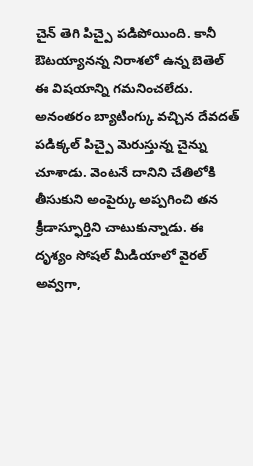చైన్ తెగి పిచ్పై పడిపోయింది. కానీ ఔటయ్యానన్న నిరాశలో ఉన్న బెతెల్ ఈ విషయాన్ని గమనించలేదు.
అనంతరం బ్యాటింగ్కు వచ్చిన దేవదత్ పడిక్కల్ పిచ్పై మెరుస్తున్న చైన్ను చూశాడు. వెంటనే దానిని చేతిలోకి తీసుకుని అంపైర్కు అప్పగించి తన క్రీడాస్ఫూర్తిని చాటుకున్నాడు. ఈ దృశ్యం సోషల్ మీడియాలో వైరల్ అవ్వగా,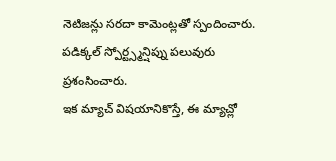నెటిజన్లు సరదా కామెంట్లతో స్పందించారు. పడిక్కల్ స్పోర్ట్స్మన్షిప్ను పలువురు ప్రశంసించారు.
ఇక మ్యాచ్ విషయానికొస్తే, ఈ మ్యాచ్లో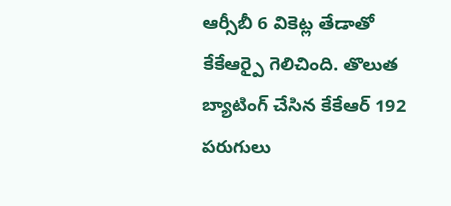ఆర్సీబీ 6 వికెట్ల తేడాతో కేకేఆర్పై గెలిచింది. తొలుత బ్యాటింగ్ చేసిన కేకేఆర్ 192 పరుగులు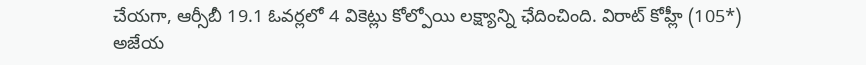చేయగా, ఆర్సీబీ 19.1 ఓవర్లలో 4 వికెట్లు కోల్పోయి లక్ష్యాన్ని ఛేదించింది. విరాట్ కోహ్లీ (105*) అజేయ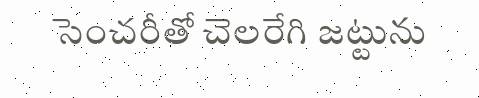సెంచరీతో చెలరేగి జట్టును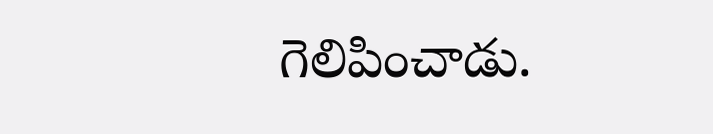గెలిపించాడు.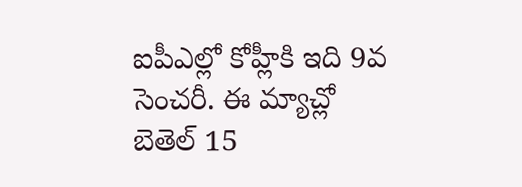ఐపీఎల్లో కోహ్లీకి ఇది 9వ సెంచరీ. ఈ మ్యాచ్లో బెతెల్ 15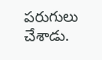పరుగులు చేశాడు.